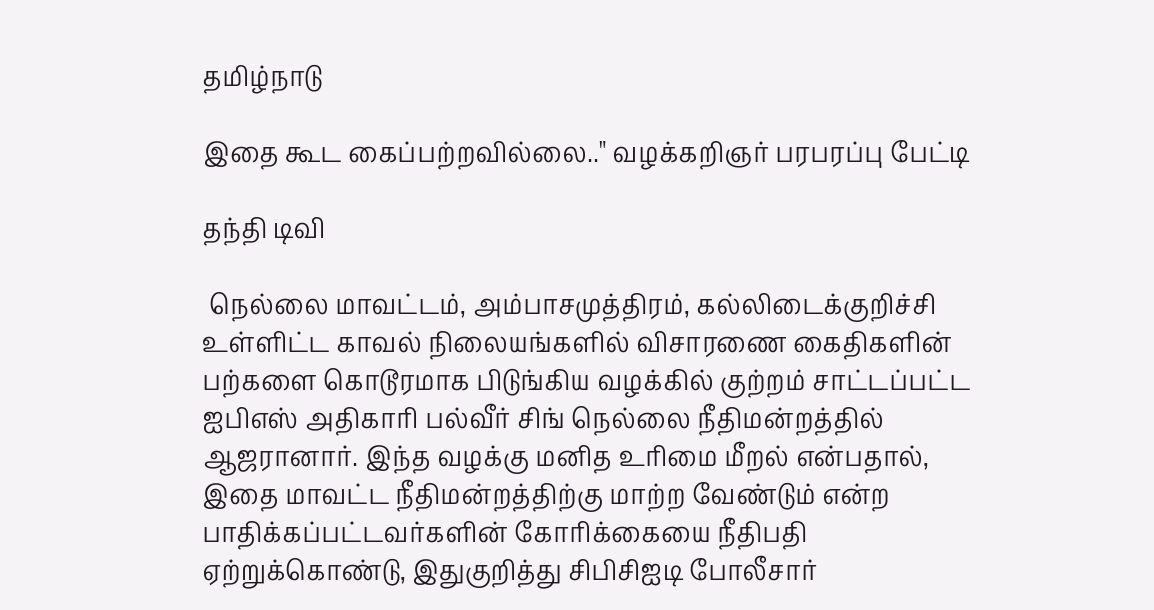தமிழ்நாடு

இதை கூட கைப்பற்றவில்லை.." வழக்கறிஞர் பரபரப்பு பேட்டி

தந்தி டிவி

 நெல்லை மாவட்டம், அம்பாசமுத்திரம், கல்லிடைக்குறிச்சி உள்ளிட்ட காவல் நிலையங்களில் விசாரணை கைதிகளின் பற்களை கொடூரமாக பிடுங்கிய வழக்கில் குற்றம் சாட்டப்பட்ட ஐபிஎஸ் அதிகாரி பல்வீர் சிங் நெல்லை நீதிமன்றத்தில் ஆஜரானார். இந்த வழக்கு மனித உரிமை மீறல் என்பதால், இதை மாவட்ட நீதிமன்றத்திற்கு மாற்ற வேண்டும் என்ற பாதிக்கப்பட்டவர்களின் கோரிக்கையை நீதிபதி ஏற்றுக்கொண்டு, இதுகுறித்து சிபிசிஐடி போலீசார்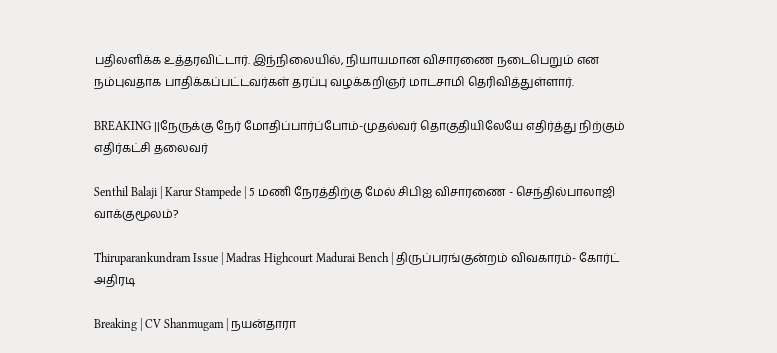பதிலளிக்க உத்தரவிட்டார். இந்நிலையில், நியாயமான விசாரணை நடைபெறும் என நம்புவதாக பாதிக்கப்பட்டவர்கள் தரப்பு வழக்கறிஞர் மாடசாமி தெரிவித்துள்ளார்.

BREAKING ||நேருக்கு நேர் மோதிப்பார்ப்போம்-முதல்வர் தொகுதியிலேயே எதிர்த்து நிற்கும் எதிர்கட்சி தலைவர்

Senthil Balaji | Karur Stampede | 5 மணி நேரத்திற்கு மேல் சிபிஐ விசாரணை - செந்தில்பாலாஜி வாக்குமூலம்?

Thiruparankundram Issue | Madras Highcourt Madurai Bench | திருப்பரங்குன்றம் விவகாரம்- கோர்ட் அதிரடி

Breaking | CV Shanmugam | நயன்தாரா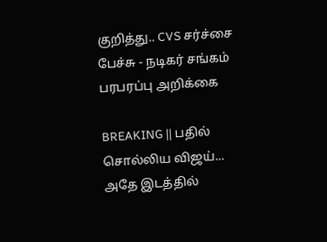குறித்து.. CVS சர்ச்சை பேச்சு - நடிகர் சங்கம் பரபரப்பு அறிக்கை

BREAKING || பதில் சொல்லிய விஜய்... அதே இடத்தில்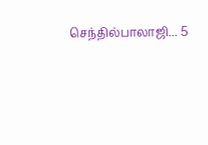செந்தில்பாலாஜி... 5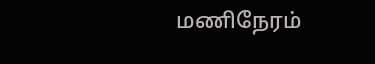மணிநேரம்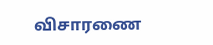விசாரணை